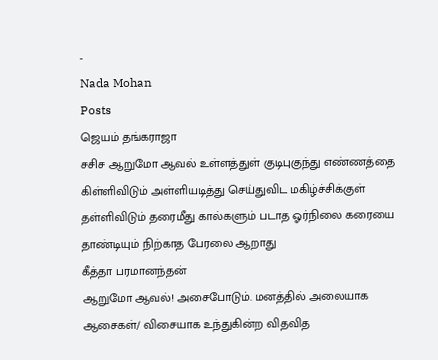-
Nada Mohan
Posts
ஜெயம் தங்கராஜா
சசிச ஆறுமோ ஆவல் உள்ளத்துள் குடிபுகுந்து எண்ணத்தை கிள்ளிவிடும் அள்ளியடித்து செய்துவிட மகிழ்ச்சிக்குள் தள்ளிவிடும் தரைமீது கால்களும் படாத ஓர்நிலை கரையை தாண்டியும் நிற்காத பேரலை ஆறாது
கீத்தா பரமானந்தன்
ஆறுமோ ஆவல்! அசைபோடும். மனத்தில் அலையாக ஆசைகள்/ விசையாக உந்துகின்ற விதவித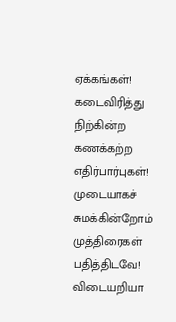ஏக்கங்கள்! கடைவிரித்து நிற்கின்ற கணக்கற்ற எதிர்பார்புகள்! முடையாகச் சுமக்கின்றோம் முத்திரைகள் பதித்திடவே! விடையறியா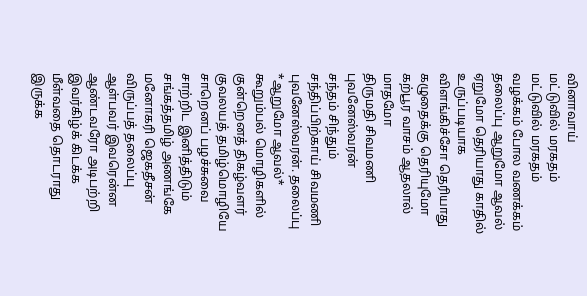வினாவாய்
மட்டுவில் மரகதம்
மட்டுவில் மரகதம் வழக்கம் போல வணக்கம் தலைப்பு ஆறுமோ ஆவல் ஏறுமோ தெரியாது காதில் உருப்படியாக விளங்கிச்சோ தெரியாது கழுதைக்கு தெரியுமோ கற்பூர வாசம் ஆதலால் மாதமோ
திருமதி சிவமணி புவனேஸ்வரன்
சந்தம் சிந்தும் சந்திப்பிற்காய் சிவமணி புவனேஸ்வரன். தலைப்பு *ஆறுமோ ஆவல்* கூறும்பல் மொழிகளில் குன்றெனத் திகழ்வளர் குவலயத் தமிழ்மொழியே சாறெனப் பழச்சுவை சாற்றிட இனித்திடும் சங்கத்தமிழ் அணங்கே
மனோகரி ஜெகதீசன்
விருப்பத் தலைப்பு ஆள்பவர் இவரென்ன ஆண்டவரோ அடிபற்றி இவர்கிழ்க் கிடக்க மீள்வதை தொடராது இருக்க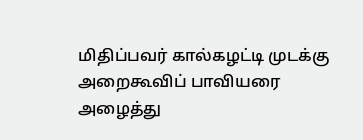மிதிப்பவர் கால்கழட்டி முடக்கு அறைகூவிப் பாவியரை அழைத்து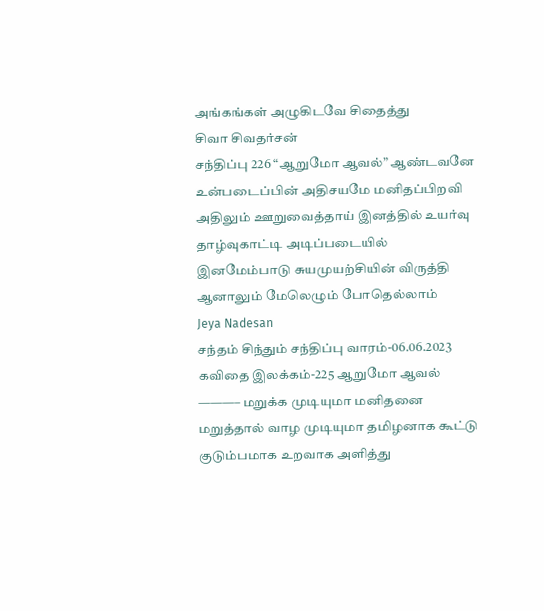அங்கங்கள் அழுகிடவே சிதைத்து
சிவா சிவதர்சன்
சந்திப்பு 226 “ஆறுமோ ஆவல்” ஆண்டவனே உன்படைப்பின் அதிசயமே மனிதப்பிறவி அதிலும் ஊறுவைத்தாய் இனத்தில் உயர்வு தாழ்வுகாட்டி அடிப்படையில் இனமேம்பாடு சுயமுயற்சியின் விருத்தி ஆனாலும் மேலெழும் போதெல்லாம்
Jeya Nadesan
சந்தம் சிந்தும் சந்திப்பு வாரம்-06.06.2023 கவிதை இலக்கம்-225 ஆறுமோ ஆவல் ———– மறுக்க முடியுமா மனிதனை மறுத்தால் வாழ முடியுமா தமிழனாக கூட்டு குடும்பமாக உறவாக அளித்து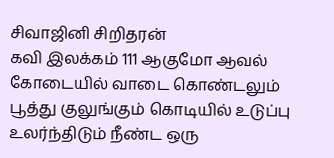சிவாஜினி சிறிதரன்
கவி இலக்கம் 111 ஆகுமோ ஆவல் கோடையில் வாடை கொண்டலும் பூத்து குலுங்கும் கொடியில் உடுப்பு உலர்ந்திடும் நீண்ட ஒரு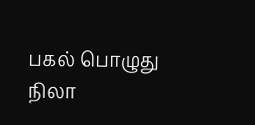பகல் பொழுது நிலா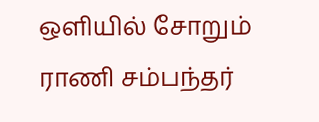ஒளியில் சோறும்
ராணி சம்பந்தர்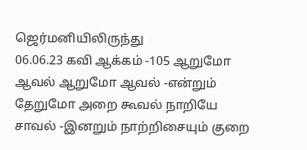ஜெர்மனியிலிருந்து
06.06.23 கவி ஆக்கம் -105 ஆறுமோ ஆவல் ஆறுமோ ஆவல் -என்றும் தேறுமோ அறை கூவல் நாறியே சாவல் -இனறும் நாற்றிசையும் குறை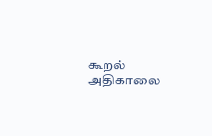கூறல் அதிகாலை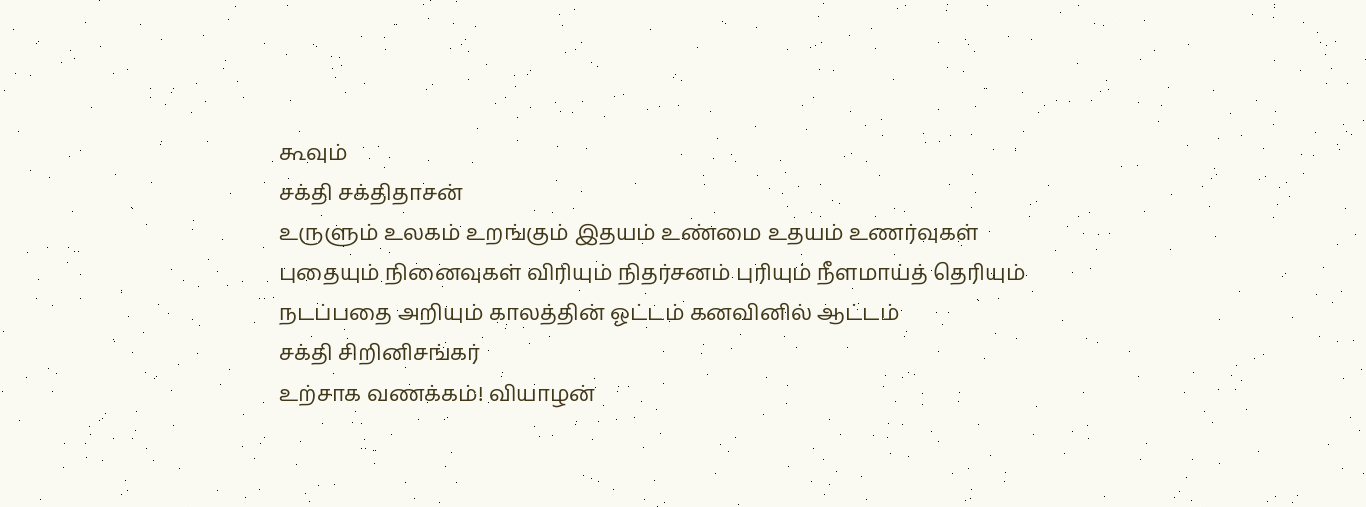கூவும்
சக்தி சக்திதாசன்
உருளும் உலகம் உறங்கும் இதயம் உண்மை உதயம் உணர்வுகள் புதையும் நினைவுகள் விரியும் நிதர்சனம் புரியும் நீளமாய்த் தெரியும் நடப்பதை அறியும் காலத்தின் ஓட்டம் கனவினில் ஆட்டம்
சக்தி சிறினிசங்கர்
உற்சாக வணக்கம்! வியாழன்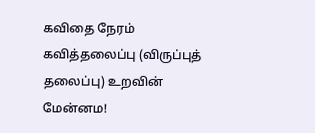கவிதை நேரம் கவித்தலைப்பு (விருப்புத் தலைப்பு) உறவின் மேன்னம!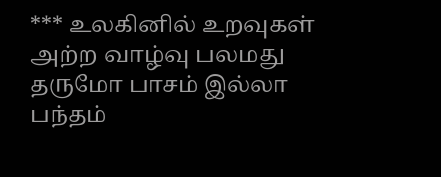*** உலகினில் உறவுகள் அற்ற வாழ்வு பலமது தருமோ பாசம் இல்லா பந்தம்